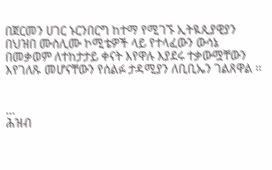በጀርመን ሀገር ኑርንበርግ ከተማ የሚገኙ ኢትዪጲያዊያን በህዝበ ሙስሊሙ ኮሚቴዎች ላይ የተላፈውን ውሳኔ በመቃወም ለተከታታይ ቀናት እየዋሉ እያደሩ ተቃውሟቸውን እየገለጹ መሆናቸውን የሰልፉ ታዳሚያን ለቢቢኤን ገልጸዋል ፡፡


…
ሕዝብ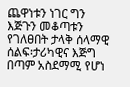ጨዋነቱን ነገር ግን እጅጉን መቆጣቱን የገለፀበት ታላቅ ሰላማዊ ሰልፍ፡ታሪካዊና እጅግ በጣም አስደማሚ የሆነ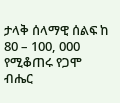ታላቅ ሰላማዊ ሰልፍ ከ 80 – 100, 000 የሚቆጠሩ የጋሞ ብሔር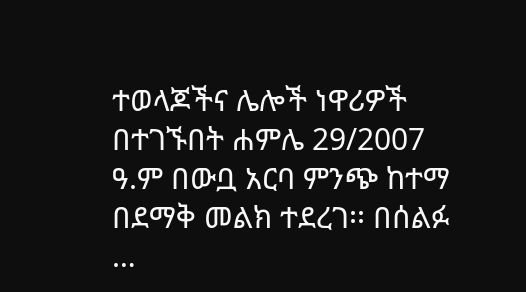ተወላጆችና ሌሎች ነዋሪዎች በተገኙበት ሐምሌ 29/2007 ዓ.ም በውቧ አርባ ምንጭ ከተማ በደማቅ መልክ ተደረገ፡፡ በሰልፉ …